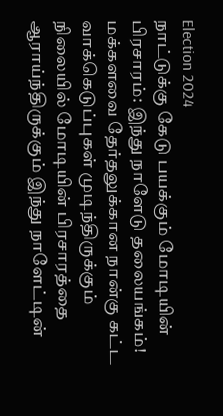Election 2024
நாட்டுக்கு கேடு பயக்கும் மோடியின் பிரசாரம்: இந்து நாளேடு தலையங்கம்!
மக்களவை தேர்தலுக்கான நான்கு கட்ட வாக்கெடுப்புகள் முடிந்திருக்கும் நிலையில் மோடியின் பிரசாரத்தை ஆராய்ந்திருக்கும் இந்து நாளேட்டின்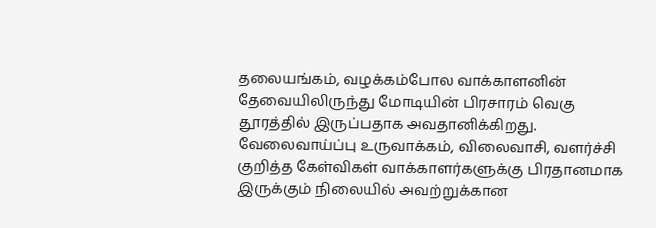தலையங்கம், வழக்கம்போல வாக்காளனின் தேவையிலிருந்து மோடியின் பிரசாரம் வெகு தூரத்தில் இருப்பதாக அவதானிக்கிறது.
வேலைவாய்ப்பு உருவாக்கம், விலைவாசி, வளர்ச்சி குறித்த கேள்விகள் வாக்காளர்களுக்கு பிரதானமாக இருக்கும் நிலையில் அவற்றுக்கான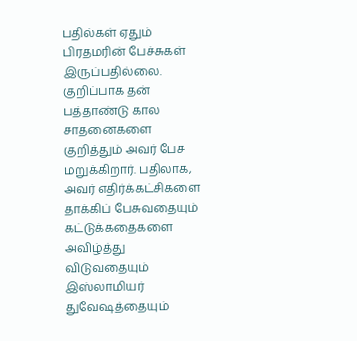பதில்கள் ஏதும் பிரதமரின் பேச்சுகள் இருப்பதில்லை. குறிப்பாக தன் பத்தாண்டு கால சாதனைகளை குறித்தும் அவர் பேச மறுக்கிறார். பதிலாக, அவர் எதிர்க்கட்சிகளை தாக்கிப் பேசுவதையும் கட்டுக்கதைகளை அவிழ்த்து விடுவதையும் இஸ்லாமியர் துவேஷத்தையும்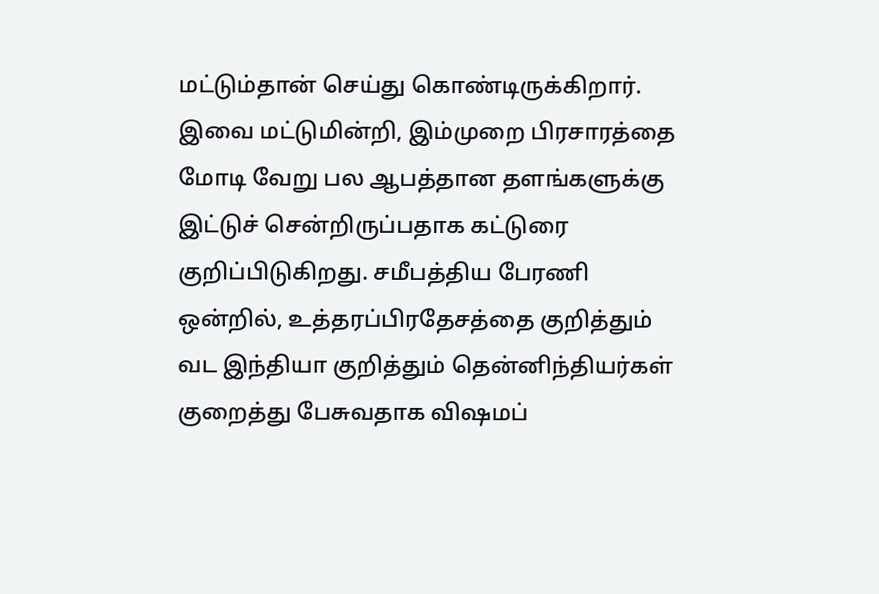மட்டும்தான் செய்து கொண்டிருக்கிறார்.
இவை மட்டுமின்றி, இம்முறை பிரசாரத்தை மோடி வேறு பல ஆபத்தான தளங்களுக்கு இட்டுச் சென்றிருப்பதாக கட்டுரை குறிப்பிடுகிறது. சமீபத்திய பேரணி ஒன்றில், உத்தரப்பிரதேசத்தை குறித்தும் வட இந்தியா குறித்தும் தென்னிந்தியர்கள் குறைத்து பேசுவதாக விஷமப்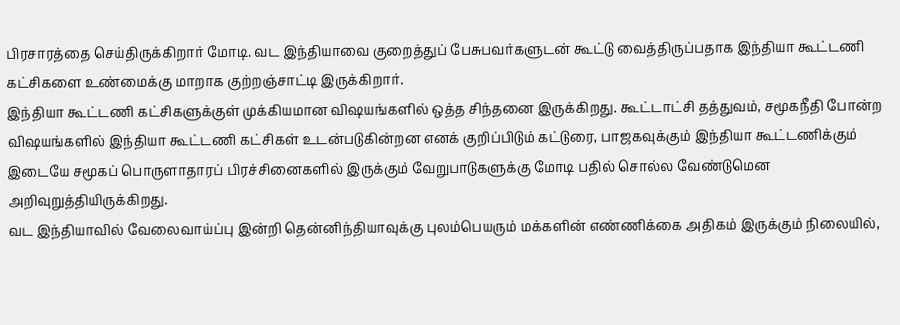பிரசாரத்தை செய்திருக்கிறார் மோடி. வட இந்தியாவை குறைத்துப் பேசுபவர்களுடன் கூட்டு வைத்திருப்பதாக இந்தியா கூட்டணி கட்சிகளை உண்மைக்கு மாறாக குற்றஞ்சாட்டி இருக்கிறார்.
இந்தியா கூட்டணி கட்சிகளுக்குள் முக்கியமான விஷயங்களில் ஒத்த சிந்தனை இருக்கிறது. கூட்டாட்சி தத்துவம், சமூகநீதி போன்ற விஷயங்களில் இந்தியா கூட்டணி கட்சிகள் உடன்படுகின்றன எனக் குறிப்பிடும் கட்டுரை, பாஜகவுக்கும் இந்தியா கூட்டணிக்கும் இடையே சமூகப் பொருளாதாரப் பிரச்சினைகளில் இருக்கும் வேறுபாடுகளுக்கு மோடி பதில் சொல்ல வேண்டுமென அறிவுறுத்தியிருக்கிறது.
வட இந்தியாவில் வேலைவாய்ப்பு இன்றி தென்னிந்தியாவுக்கு புலம்பெயரும் மக்களின் எண்ணிக்கை அதிகம் இருக்கும் நிலையில்,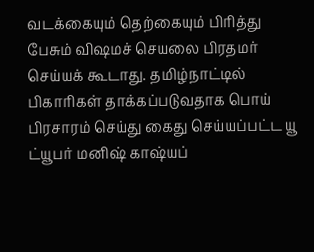வடக்கையும் தெற்கையும் பிரித்து பேசும் விஷமச் செயலை பிரதமர் செய்யக் கூடாது. தமிழ்நாட்டில் பிகாரிகள் தாக்கப்படுவதாக பொய் பிரசாரம் செய்து கைது செய்யப்பட்ட யூ ட்யூபர் மனிஷ் காஷ்யப்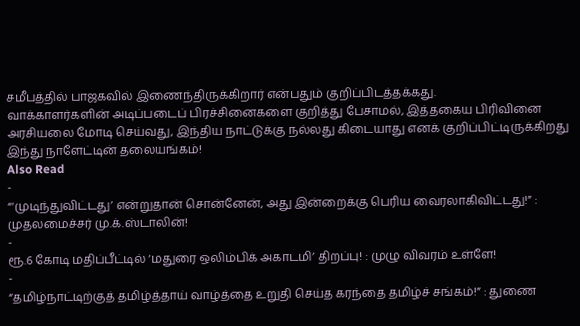சமீபத்தில் பாஜகவில் இணைந்திருக்கிறார் என்பதும் குறிப்பிடத்தக்கது.
வாக்காளர்களின் அடிப்படைப் பிரச்சினைகளை குறித்து பேசாமல், இத்தகைய பிரிவினை அரசியலை மோடி செய்வது, இந்திய நாட்டுக்கு நல்லது கிடையாது எனக் குறிப்பிட்டிருக்கிறது இந்து நாளேட்டின் தலையங்கம்!
Also Read
-
“‘முடிந்துவிட்டது’ என்றுதான் சொன்னேன், அது இன்றைக்கு பெரிய வைரலாகிவிட்டது!” : முதலமைச்சர் மு.க்.ஸ்டாலின்!
-
ரூ.6 கோடி மதிப்பீட்டில் ‘மதுரை ஒலிம்பிக் அகாடமி’ திறப்பு! : முழு விவரம் உள்ளே!
-
“தமிழ்நாட்டிற்குத் தமிழ்த்தாய் வாழ்த்தை உறுதி செய்த கரந்தை தமிழ்ச் சங்கம்!” : துணை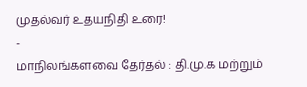முதல்வர் உதயநிதி உரை!
-
மாநிலங்களவை தேர்தல் : தி.மு.க மற்றும்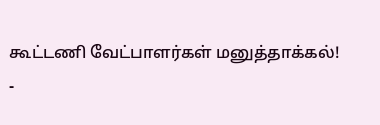கூட்டணி வேட்பாளர்கள் மனுத்தாக்கல்!
-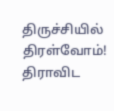திருச்சியில் திரள்வோம்! திராவிட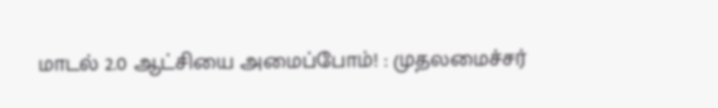மாடல் 2.0 ஆட்சியை அமைப்போம்! : முதலமைச்சர்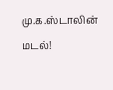மு.க.ஸ்டாலின் மடல்!